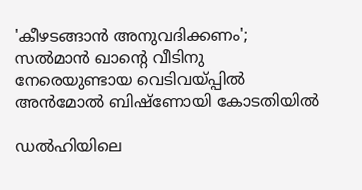'കീഴടങ്ങാൻ അനുവദിക്കണം'; സൽമാൻ ഖാന്‍റെ വീടിനു നേരെയുണ്ടായ വെടിവയ്പ്പിൽ അൻമോൽ ബിഷ്ണോയി കോടതിയിൽ

ഡൽഹിയിലെ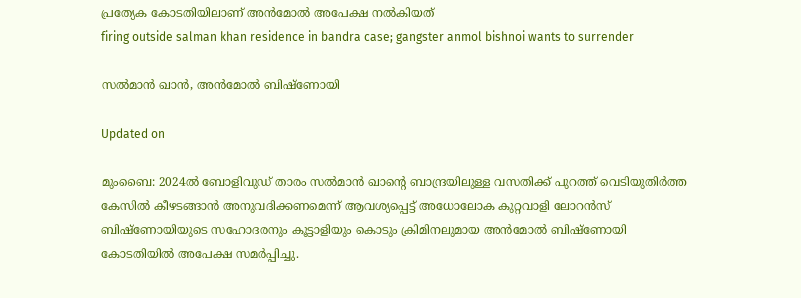പ്രത‍്യേക കോടതിയിലാണ് അൻമോൽ അപേക്ഷ നൽകിയത്
firing outside salman khan residence in bandra case; gangster anmol bishnoi wants to surrender

സൽമാൻ ഖാൻ, അൻമോൽ ബിഷ്ണോയി

Updated on

മുംബൈ: 2024ൽ ബോളിവുഡ് താരം സൽമാന്‍ ഖാന്‍റെ ബാന്ദ്രയിലുള്ള വസതിക്ക് പുറത്ത് വെടിയുതിർത്ത കേസിൽ കീഴടങ്ങാൻ അനുവദിക്കണമെന്ന് ആവശ‍്യപ്പെട്ട് അധോലോക കുറ്റവാളി ലോറൻസ് ബിഷ്ണോയിയുടെ സഹോദരനും കൂട്ടാളിയും കൊടും ക്രിമിനലുമായ അൻമോൽ ബിഷ്ണോയി കോടതിയിൽ അപേക്ഷ സമർപ്പിച്ചു.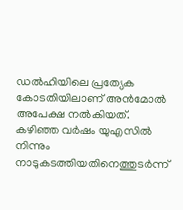ഡൽഹിയിലെ പ്രത‍്യേക കോടതിയിലാണ് അൻമോൽ അപേക്ഷ നൽകിയത്. കഴിഞ്ഞ വർഷം യുഎസിൽ നിന്നും നാടുകടത്തിയതിനെത്തുടർന്ന്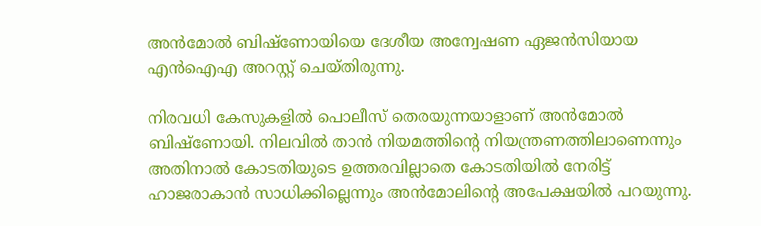അൻമോൽ ബിഷ്ണോയിയെ ദേശീയ അന്വേഷണ ഏജൻസിയായ എൻഐഎ അറസ്റ്റ് ചെയ്തിരുന്നു.

നിരവധി കേസുകളിൽ പൊലീസ് തെരയുന്നയാളാണ് അൻമോൽ ബിഷ്ണോയി. നിലവിൽ താൻ നിയമത്തിന്‍റെ നിയന്ത്രണത്തിലാണെന്നും അതിനാൽ കോടതിയുടെ ഉത്തരവില്ലാതെ കോടതിയിൽ നേരിട്ട് ഹാജരാകാൻ സാധിക്കില്ലെന്നും അൻമോലിന്‍റെ അപേക്ഷയിൽ പറയുന്നു.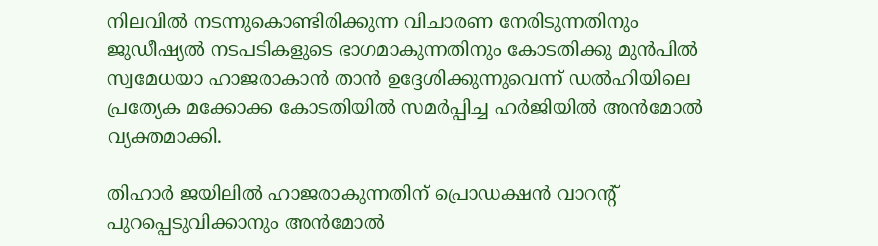നിലവിൽ നടന്നുകൊണ്ടിരിക്കുന്ന വിചാരണ നേരിടുന്നതിനും ജുഡീഷ‍്യൽ നടപടികളുടെ ഭാഗമാകുന്നതിനും കോടതിക്കു മുൻപിൽ സ്വമേധയാ ഹാജരാകാൻ താൻ ഉദ്ദേശിക്കുന്നുവെന്ന് ഡൽഹിയിലെ പ്രത‍്യേക മക്കോക്ക കോടതിയിൽ സമർപ്പിച്ച ഹർജിയിൽ അൻമോൽ വ‍്യക്തമാക്കി.

തിഹാർ ജയിലിൽ ഹാജരാകുന്നതിന് പ്രൊഡക്ഷൻ വാറന്‍റ് പുറപ്പെടുവിക്കാനും അൻമോൽ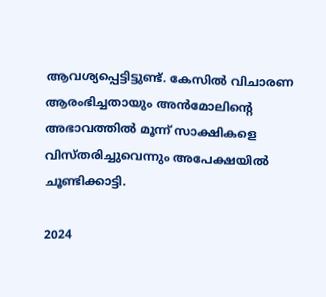ആവശ‍്യപ്പെട്ടിട്ടുണ്ട്. കേസിൽ വിചാരണ ആരംഭിച്ചതായും അൻമോലിന്‍റെ അഭാവത്തിൽ മൂന്ന് സാക്ഷികളെ വിസ്തരിച്ചുവെന്നും അപേക്ഷയിൽ ചൂണ്ടിക്കാട്ടി.

2024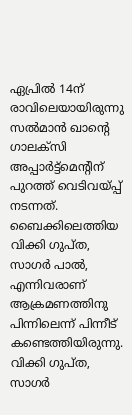ഏപ്രിൽ 14ന് രാവിലെയായിരുന്നു സൽമാൻ ഖാന്‍റെ ഗാലക്സി അപ്പാർട്ട്മെന്‍റിന് പുറത്ത് വെടിവയ്പ്പ് നടന്നത്. ബൈക്കിലെത്തിയ വിക്കി ഗുപ്ത, സാഗർ പാൽ, എന്നിവരാണ് ആക്രമണത്തിനു പിന്നിലെന്ന് പിന്നീട് കണ്ടെത്തിയിരുന്നു. വിക്കി ഗുപ്ത, സാഗർ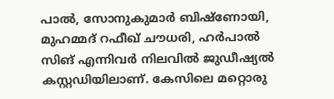പാൽ, സോനുകുമാർ ബിഷ്ണോയി, മുഹമ്മദ് റഫീഖ് ചൗധരി, ഹർപാൽ സിങ് എന്നിവർ നിലവിൽ ജുഡീഷ‍്യൽ‌ കസ്റ്റഡിയിലാണ്. കേസിലെ മറ്റൊരു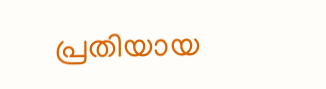പ്രതിയായ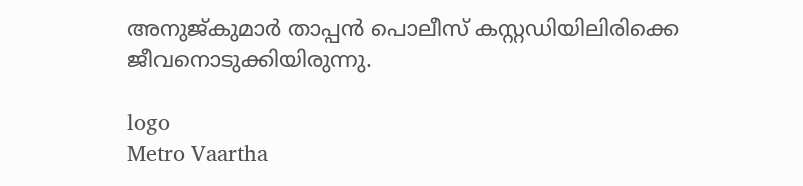അനുജ്കുമാർ താപ്പൻ പൊലീസ് കസ്റ്റഡിയിലിരിക്കെ ജീവനൊടുക്കിയിരുന്നു.

logo
Metro Vaartha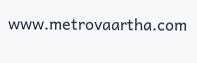www.metrovaartha.com